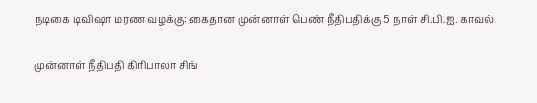நடிகை டிவிஷா மரண வழக்கு: கைதான முன்னாள் பெண் நீதிபதிக்கு 5 நாள் சி.பி.ஐ. காவல்

முன்னாள் நீதிபதி கிரிபாலா சிங்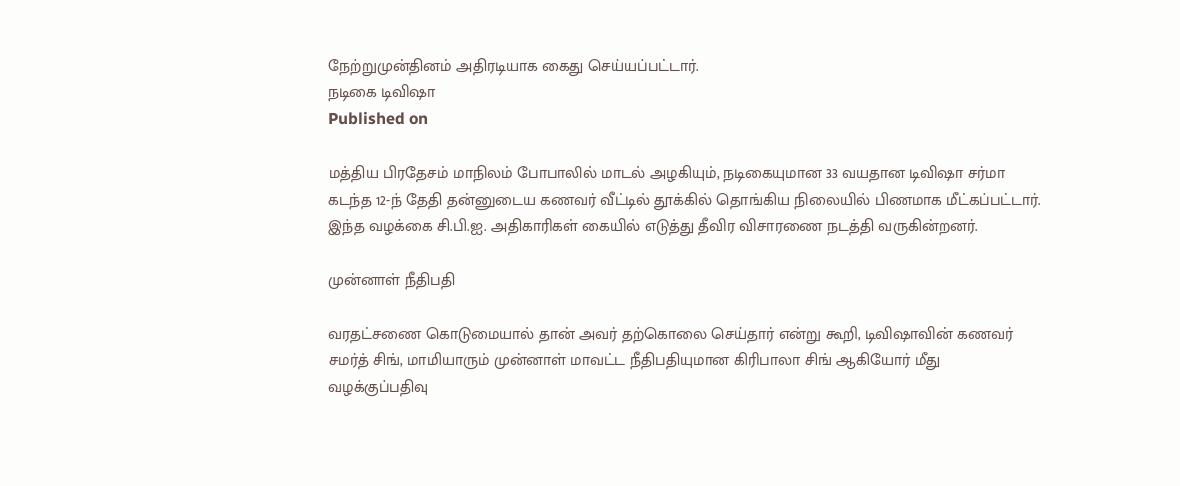நேற்றுமுன்தினம் அதிரடியாக கைது செய்யப்பட்டார்.
நடிகை டிவிஷா
Published on

மத்திய பிரதேசம் மாநிலம் போபாலில் மாடல் அழகியும், நடிகையுமான 33 வயதான டிவிஷா சர்மா கடந்த 12-ந் தேதி தன்னுடைய கணவர் வீட்டில் தூக்கில் தொங்கிய நிலையில் பிணமாக மீட்கப்பட்டார். இந்த வழக்கை சி.பி.ஐ. அதிகாரிகள் கையில் எடுத்து தீவிர விசாரணை நடத்தி வருகின்றனர்.

முன்னாள் நீதிபதி

வரதட்சணை கொடுமையால் தான் அவர் தற்கொலை செய்தார் என்று கூறி, டிவிஷாவின் கணவர் சமர்த் சிங், மாமியாரும் முன்னாள் மாவட்ட நீதிபதியுமான கிரிபாலா சிங் ஆகியோர் மீது வழக்குப்பதிவு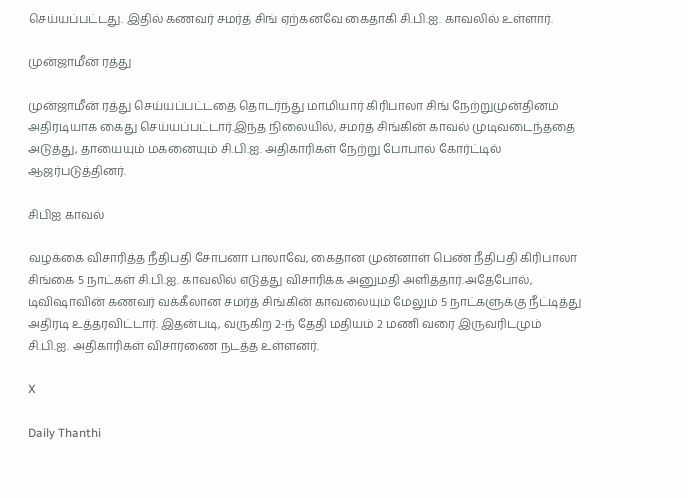செய்யப்பட்டது. இதில் கணவர் சமர்த் சிங் ஏற்கனவே கைதாகி சி.பி.ஐ. காவலில் உள்ளார்.

முன்ஜாமீன் ரத்து

முன்ஜாமீன் ரத்து செய்யப்பட்டதை தொடர்ந்து மாமியார் கிரிபாலா சிங் நேற்றுமுன்தினம் அதிரடியாக கைது செய்யப்பட்டார்.இந்த நிலையில், சமர்த் சிங்கின் காவல் முடிவடைந்ததை அடுத்து, தாயையும் மகனையும் சி.பி.ஐ. அதிகாரிகள் நேற்று போபால் கோர்ட்டில் ஆஜர்படுத்தினர்.

சிபிஐ காவல்

வழக்கை விசாரித்த நீதிபதி சோபனா பாலாவே, கைதான முன்னாள் பெண் நீதிபதி கிரிபாலா சிங்கை 5 நாட்கள் சி.பி.ஐ. காவலில் எடுத்து விசாரிக்க அனுமதி அளித்தார்.அதேபோல், டிவிஷாவின் கணவர் வக்கீலான சமர்த் சிங்கின் காவலையும் மேலும் 5 நாட்களுக்கு நீட்டித்து அதிரடி உத்தரவிட்டார். இதன்படி, வருகிற 2-ந் தேதி மதியம் 2 மணி வரை இருவரிடமும் சி.பி.ஐ. அதிகாரிகள் விசாரணை நடத்த உள்ளனர்.

X

Daily Thanthi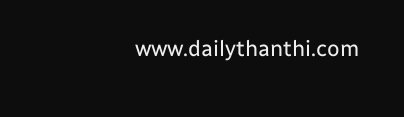www.dailythanthi.com